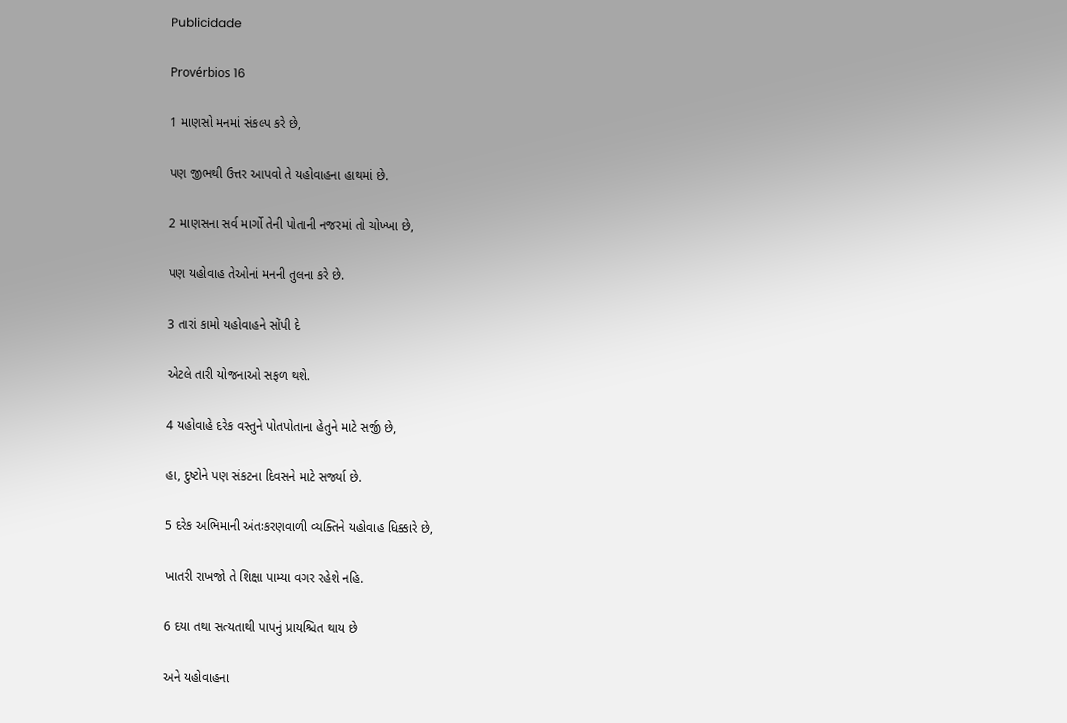Publicidade

Provérbios 16

1 માણસો મનમાં સંકલ્પ કરે છે,

પણ જીભથી ઉત્તર આપવો તે યહોવાહના હાથમાં છે.

2 માણસના સર્વ માર્ગો તેની પોતાની નજરમાં તો ચોખ્ખા છે,

પણ યહોવાહ તેઓનાં મનની તુલના કરે છે.

3 તારાં કામો યહોવાહને સોંપી દે

એટલે તારી યોજનાઓ સફળ થશે.

4 યહોવાહે દરેક વસ્તુને પોતપોતાના હેતુને માટે સર્જી છે,

હા, દુષ્ટોને પણ સંકટના દિવસને માટે સર્જ્યા છે.

5 દરેક અભિમાની અંતઃકરણવાળી વ્યક્તિને યહોવાહ ધિક્કારે છે,

ખાતરી રાખજો તે શિક્ષા પામ્યા વગર રહેશે નહિ.

6 દયા તથા સત્યતાથી પાપનું પ્રાયશ્ચિત થાય છે

અને યહોવાહના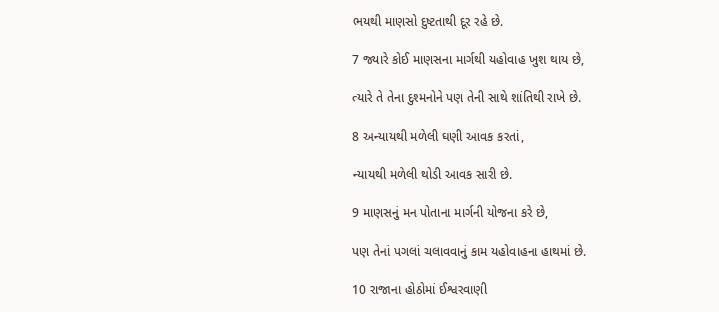ભયથી માણસો દુષ્ટતાથી દૂર રહે છે.

7 જ્યારે કોઈ માણસના માર્ગથી યહોવાહ ખુશ થાય છે,

ત્યારે તે તેના દુશ્મનોને પણ તેની સાથે શાંતિથી રાખે છે.

8 અન્યાયથી મળેલી ઘણી આવક કરતાં,

ન્યાયથી મળેલી થોડી આવક સારી છે.

9 માણસનું મન પોતાના માર્ગની યોજના કરે છે,

પણ તેનાં પગલાં ચલાવવાનું કામ યહોવાહના હાથમાં છે.

10 રાજાના હોઠોમાં ઈશ્વરવાણી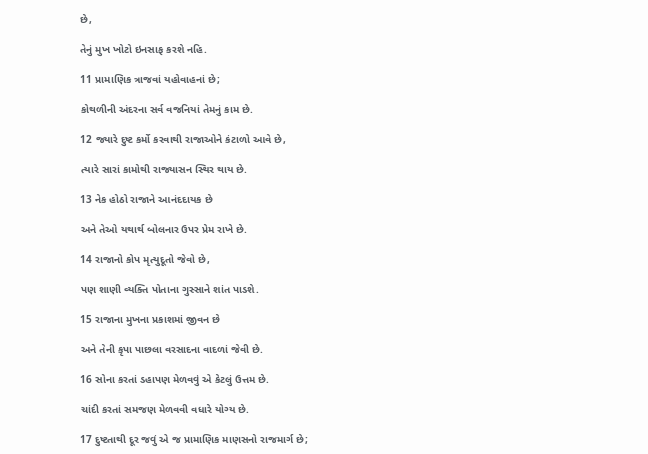છે,

તેનું મુખ ખોટો ઇનસાફ કરશે નહિ.

11 પ્રામાણિક ત્રાજવાં યહોવાહનાં છે;

કોથળીની અંદરના સર્વ વજનિયાં તેમનું કામ છે.

12 જ્યારે દુષ્ટ કર્મો કરવાથી રાજાઓને કંટાળો આવે છે,

ત્યારે સારાં કામોથી રાજ્યાસન સ્થિર થાય છે.

13 નેક હોઠો રાજાને આનંદદાયક છે

અને તેઓ યથાર્થ બોલનાર ઉપર પ્રેમ રાખે છે.

14 રાજાનો કોપ મૃત્યુદૂતો જેવો છે,

પણ શાણી વ્યક્તિ પોતાના ગુસ્સાને શાંત પાડશે.

15 રાજાના મુખના પ્રકાશમાં જીવન છે

અને તેની કૃપા પાછલા વરસાદના વાદળાં જેવી છે.

16 સોના કરતાં ડહાપણ મેળવવું એ કેટલું ઉત્તમ છે.

ચાંદી કરતાં સમજણ મેળવવી વધારે યોગ્ય છે.

17 દુષ્ટતાથી દૂર જવું એ જ પ્રામાણિક માણસનો રાજમાર્ગ છે;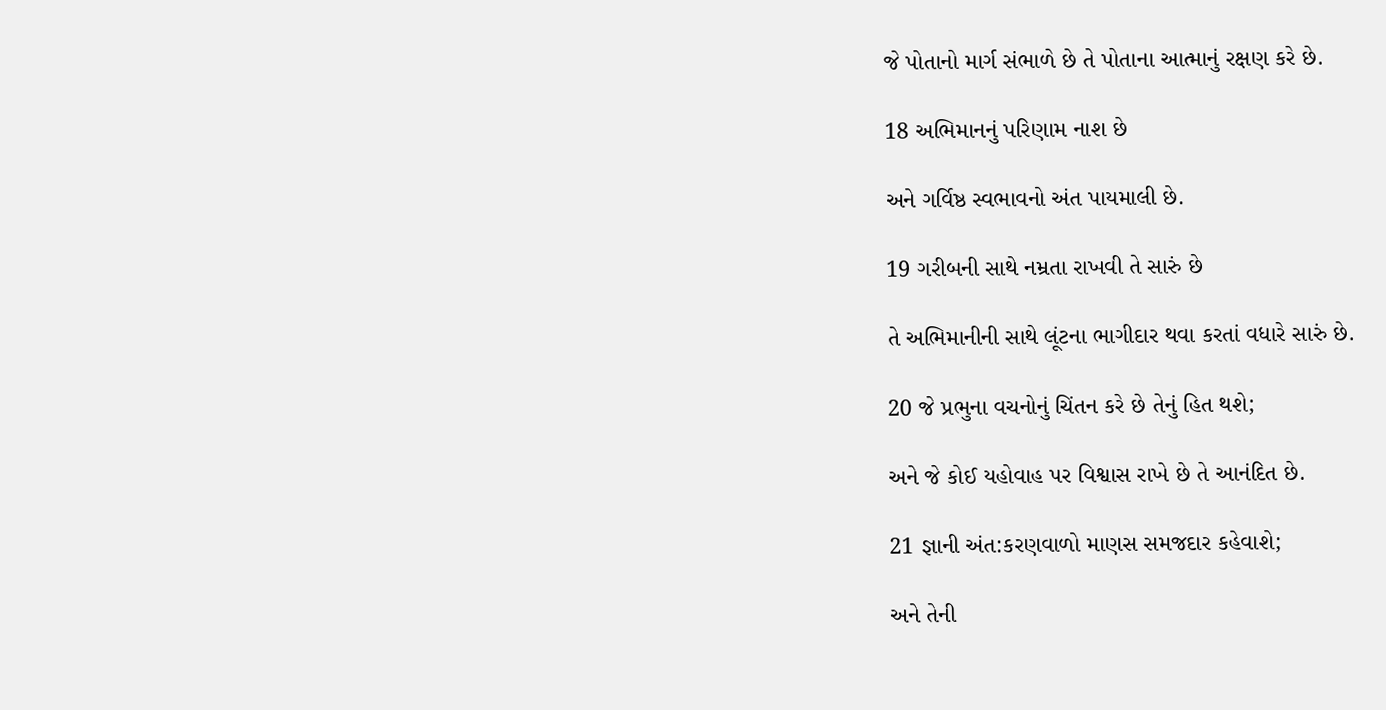જે પોતાનો માર્ગ સંભાળે છે તે પોતાના આત્માનું રક્ષણ કરે છે.

18 અભિમાનનું પરિણામ નાશ છે

અને ગર્વિષ્ઠ સ્વભાવનો અંત પાયમાલી છે.

19 ગરીબની સાથે નમ્રતા રાખવી તે સારું છે

તે અભિમાનીની સાથે લૂંટના ભાગીદાર થવા કરતાં વધારે સારું છે.

20 જે પ્રભુના વચનોનું ચિંતન કરે છે તેનું હિત થશે;

અને જે કોઈ યહોવાહ પર વિશ્વાસ રાખે છે તે આનંદિત છે.

21 જ્ઞાની અંત:કરણવાળો માણસ સમજદાર કહેવાશે;

અને તેની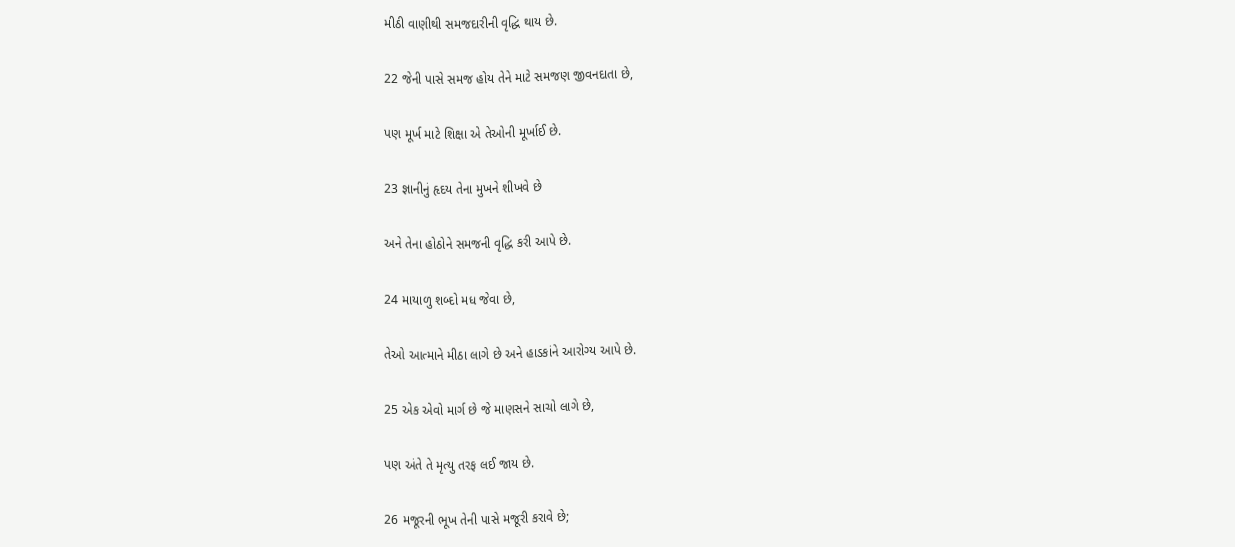મીઠી વાણીથી સમજદારીની વૃદ્ધિ થાય છે.

22 જેની પાસે સમજ હોય તેને માટે સમજણ જીવનદાતા છે,

પણ મૂર્ખ માટે શિક્ષા એ તેઓની મૂર્ખાઈ છે.

23 જ્ઞાનીનું હૃદય તેના મુખને શીખવે છે

અને તેના હોઠોને સમજની વૃદ્ધિ કરી આપે છે.

24 માયાળુ શબ્દો મધ જેવા છે,

તેઓ આત્માને મીઠા લાગે છે અને હાડકાંને આરોગ્ય આપે છે.

25 એક એવો માર્ગ છે જે માણસને સાચો લાગે છે,

પણ અંતે તે મૃત્યુ તરફ લઈ જાય છે.

26 મજૂરની ભૂખ તેની પાસે મજૂરી કરાવે છે;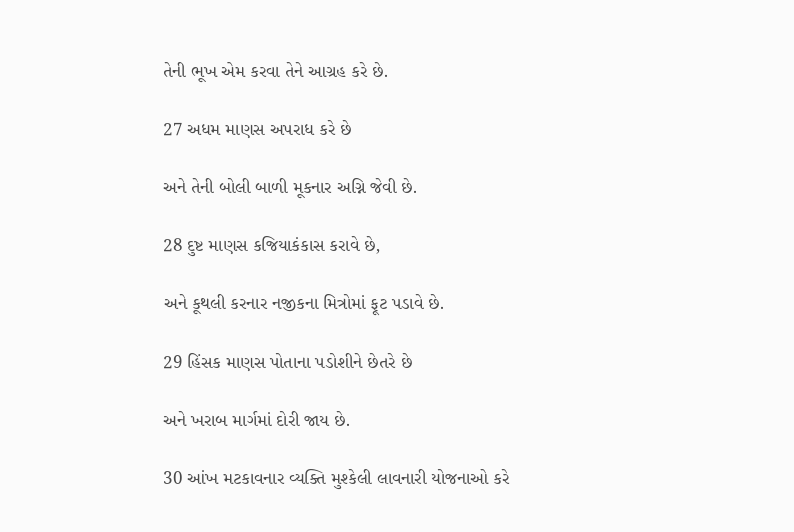તેની ભૂખ એમ કરવા તેને આગ્રહ કરે છે.

27 અધમ માણસ અપરાધ કરે છે

અને તેની બોલી બાળી મૂકનાર અગ્નિ જેવી છે.

28 દુષ્ટ માણસ કજિયાકંકાસ કરાવે છે,

અને કૂથલી કરનાર નજીકના મિત્રોમાં ફૂટ પડાવે છે.

29 હિંસક માણસ પોતાના પડોશીને છેતરે છે

અને ખરાબ માર્ગમાં દોરી જાય છે.

30 આંખ મટકાવનાર વ્યક્તિ મુશ્કેલી લાવનારી યોજનાઓ કરે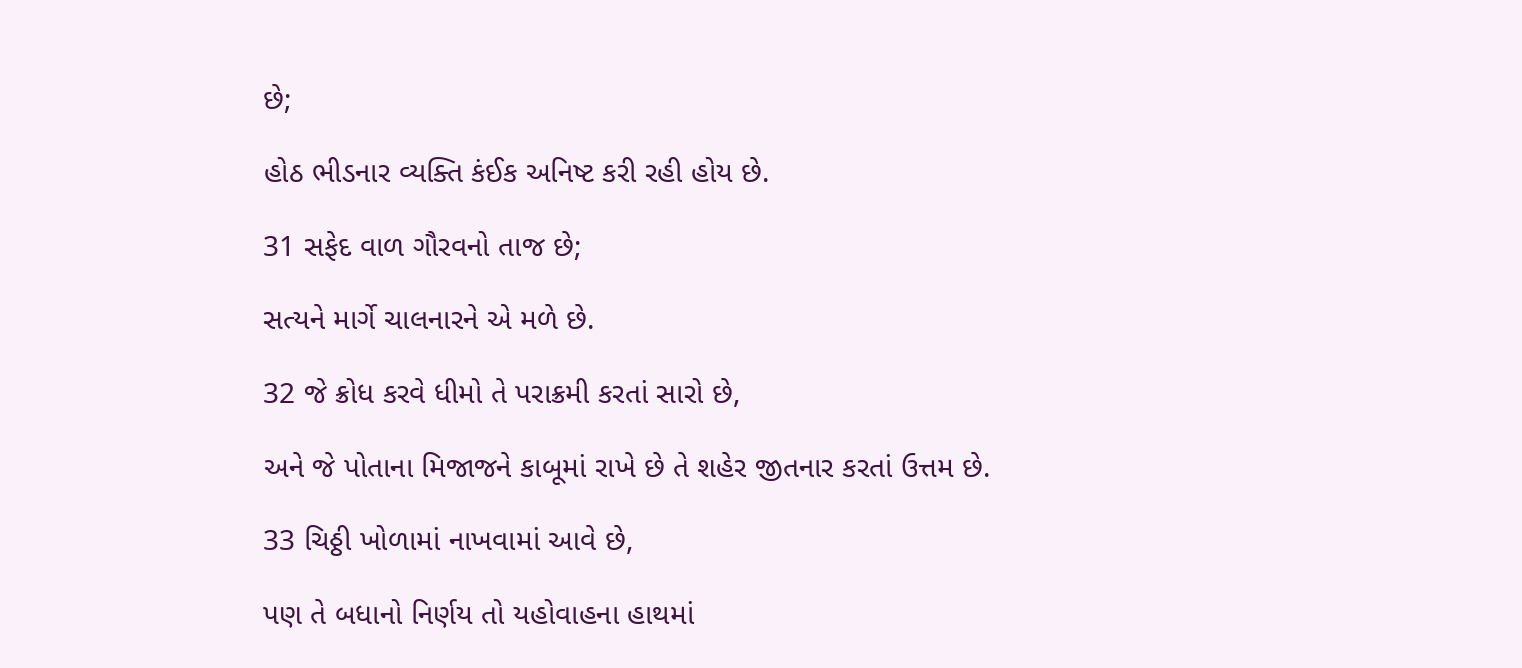છે;

હોઠ ભીડનાર વ્યક્તિ કંઈક અનિષ્ટ કરી રહી હોય છે.

31 સફેદ વાળ ગૌરવનો તાજ છે;

સત્યને માર્ગે ચાલનારને એ મળે છે.

32 જે ક્રોધ કરવે ધીમો તે પરાક્રમી કરતાં સારો છે,

અને જે પોતાના મિજાજને કાબૂમાં રાખે છે તે શહેર જીતનાર કરતાં ઉત્તમ છે.

33 ચિઠ્ઠી ખોળામાં નાખવામાં આવે છે,

પણ તે બધાનો નિર્ણય તો યહોવાહના હાથમાં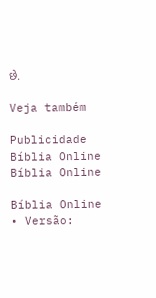છે.

Veja também

Publicidade
Bíblia Online Bíblia Online

Bíblia Online • Versão: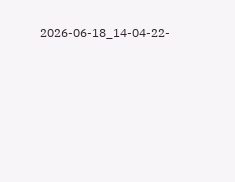2026-06-18_14-04-22-